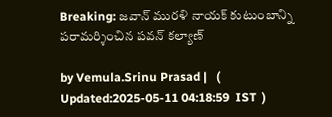Breaking: జవాన్ మురళి నాయక్ కుటుంబాన్ని పరామర్శించిన పవన్ కల్యాణ్

by Vemula.Srinu Prasad |   (  Updated:2025-05-11 04:18:59  IST  )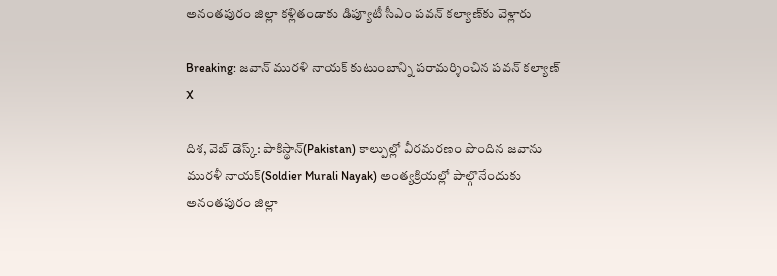అనంతపురం జిల్లా కళ్లితండాకు డిప్యూటీ సీఎం పవన్ కల్యాణ్‌కు వెళ్లారు

Breaking: జవాన్ మురళి నాయక్ కుటుంబాన్ని పరామర్శించిన పవన్ కల్యాణ్
X

దిశ, వెబ్ డెస్క్: పాకిస్థాన్(Pakistan) కాల్పుల్లో వీరమరణం పొందిన జవాను మురళీ నాయక్(Soldier Murali Nayak) అంత్యక్రియల్లో పాల్గొనేందుకు అనంతపురం జిల్లా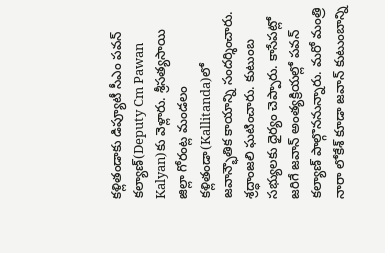కళ్లితండాకు డిప్యూటీ సీఎం పవన్ కల్యాణ్‌(Deputy Cm Pawan Kalyan)కు వెళ్లారు. శ్రీసత్యసాయి జిల్లా గోరంట్ల మండలం కళ్లితండా(Kallitanda)లో జవాన్భౌతిక కాయాన్ని సందర్శించారు. శ్రద్ధాంజలి ఘటించారు. కుటుంబ సభ్యులకు ధైర్యం చెప్పారు. కాసేపట్లో జరిగే జవాన్ అంత్యక్రియల్లో పవన్ కల్యాణ్ పాల్గొననున్నారు. మరో మంత్రి నారా లోకేశ్ కూడా జవాన్ కుటుంబాన్ని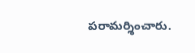పరామర్శించారు.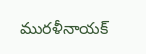మురళీనాయక్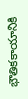భౌతికకాయానికి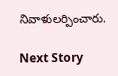నివాళులర్పించారు.

Next Story